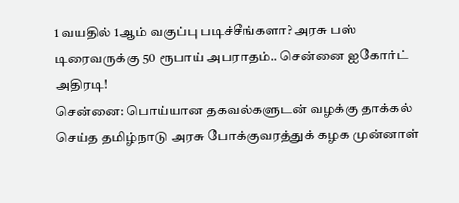1 வயதில் 1ஆம் வகுப்பு படிச்சீங்களா? அரசு பஸ் டிரைவருக்கு 50 ரூபாய் அபராதம்.. சென்னை ஐகோர்ட் அதிரடி!
சென்னை: பொய்யான தகவல்களுடன் வழக்கு தாக்கல் செய்த தமிழ்நாடு அரசு போக்குவரத்துக் கழக முன்னாள்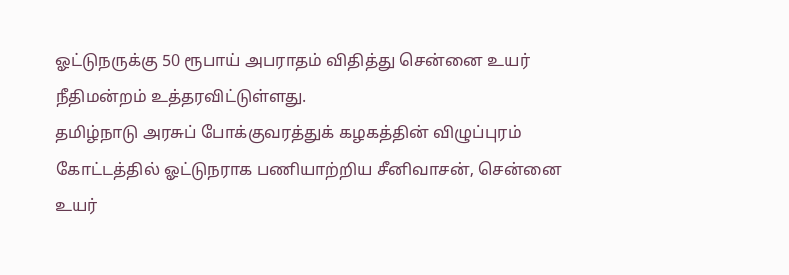ஓட்டுநருக்கு 50 ரூபாய் அபராதம் விதித்து சென்னை உயர் நீதிமன்றம் உத்தரவிட்டுள்ளது.
தமிழ்நாடு அரசுப் போக்குவரத்துக் கழகத்தின் விழுப்புரம் கோட்டத்தில் ஓட்டுநராக பணியாற்றிய சீனிவாசன், சென்னை உயர்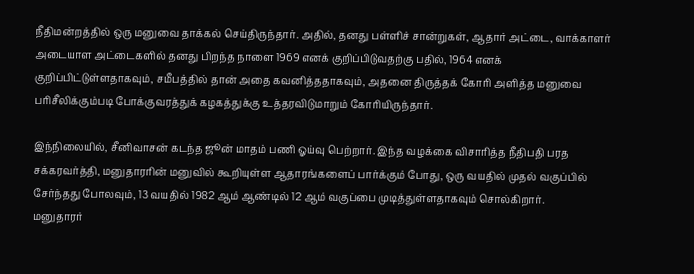நீதிமன்றத்தில் ஒரு மனுவை தாக்கல் செய்திருந்தார். அதில், தனது பள்ளிச் சான்றுகள், ஆதார் அட்டை, வாக்காளர் அடையாள அட்டைகளில் தனது பிறந்த நாளை 1969 எனக் குறிப்பிடுவதற்கு பதில், 1964 எனக் குறிப்பிட்டுள்ளதாகவும், சமீபத்தில் தான் அதை கவனித்ததாகவும், அதனை திருத்தக் கோரி அளித்த மனுவை பரிசீலிக்கும்படி போக்குவரத்துக் கழகத்துக்கு உத்தரவிடுமாறும் கோரியிருந்தார்.

இந்நிலையில், சீனிவாசன் கடந்த ஜூன் மாதம் பணி ஓய்வு பெற்றார். இந்த வழக்கை விசாரித்த நீதிபதி பரத சக்கரவர்த்தி, மனுதாரரின் மனுவில் கூறியுள்ள ஆதாரங்களைப் பார்க்கும் போது, ஒரு வயதில் முதல் வகுப்பில் சேர்ந்தது போலவும், 13 வயதில் 1982 ஆம் ஆண்டில் 12 ஆம் வகுப்பை முடித்துள்ளதாகவும் சொல்கிறார்.
மனுதாரர்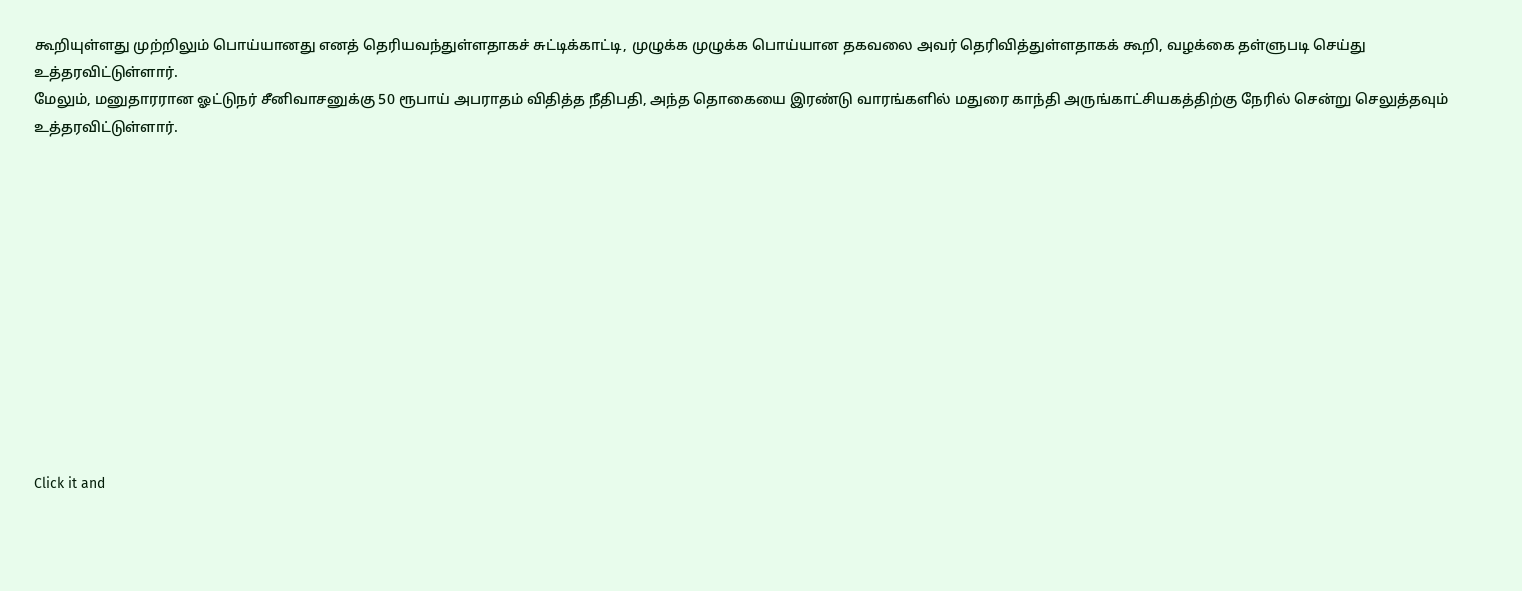கூறியுள்ளது முற்றிலும் பொய்யானது எனத் தெரியவந்துள்ளதாகச் சுட்டிக்காட்டி, முழுக்க முழுக்க பொய்யான தகவலை அவர் தெரிவித்துள்ளதாகக் கூறி, வழக்கை தள்ளுபடி செய்து உத்தரவிட்டுள்ளார்.
மேலும், மனுதாரரான ஓட்டுநர் சீனிவாசனுக்கு 50 ரூபாய் அபராதம் விதித்த நீதிபதி, அந்த தொகையை இரண்டு வாரங்களில் மதுரை காந்தி அருங்காட்சியகத்திற்கு நேரில் சென்று செலுத்தவும் உத்தரவிட்டுள்ளார்.












Click it and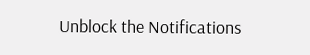Unblock the Notifications